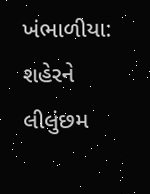ખંભાળીયા: શહેરને લીલુંછમ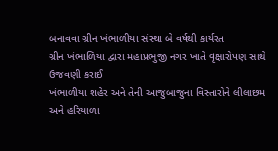બનાવવા ગ્રીન ખંભાળીયા સંસ્થા બે વર્ષથી કાર્યરત
ગ્રીન ખંભાળિયા દ્વારા મહાપ્રભુજી નગર ખાતે વૃક્ષારોપણ સાથે ઉજવણી કરાઈ
ખંભાળીયા શહેર અને તેની આજુબાજુના વિસ્તારોને લીલાછમ અને હરિયાળા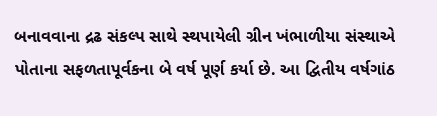બનાવવાના દ્રઢ સંકલ્પ સાથે સ્થપાયેલી ગ્રીન ખંભાળીયા સંસ્થાએ પોતાના સફળતાપૂર્વકના બે વર્ષ પૂર્ણ કર્યા છે. આ દ્વિતીય વર્ષગાંઠ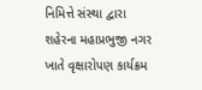નિમિત્તે સંસ્થા દ્વારા શહેરના મહાપ્રભુજી નગર ખાતે વૃક્ષારોપણ કાર્યક્રમ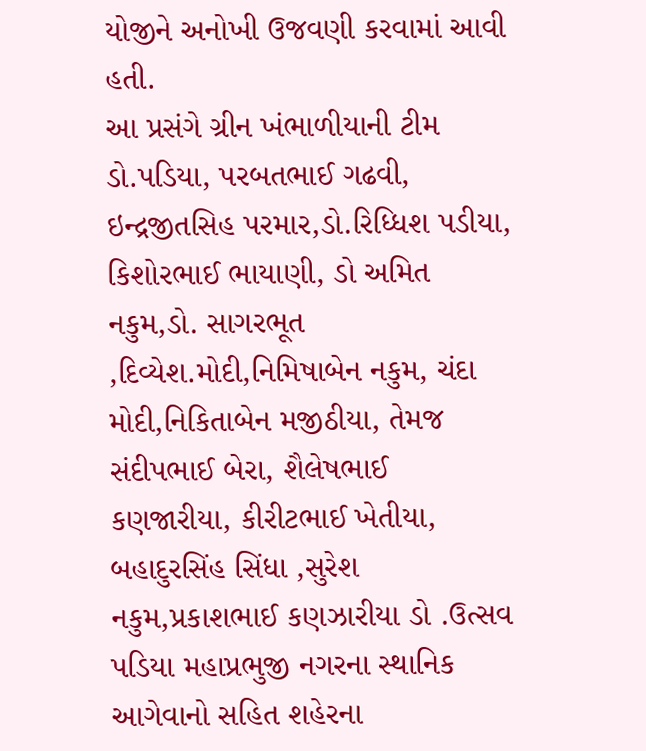યોજીને અનોખી ઉજવણી કરવામાં આવી હતી.
આ પ્રસંગે ગ્રીન ખંભાળીયાની ટીમ ડો.પડિયા, પરબતભાઈ ગઢવી, ઇન્દ્રજીતસિહ પરમાર,ડો.રિધ્ધિશ પડીયા, કિશોરભાઈ ભાયાણી, ડો અમિત નકુમ,ડો. સાગરભૂત ,દિવ્યેશ.મોદી,નિમિષાબેન નકુમ, ચંદા મોદી,નિકિતાબેન મજીઠીયા, તેમજ સંદીપભાઈ બેરા, શૈલેષભાઈ કણજારીયા, કીરીટભાઈ ખેતીયા, બહાદુરસિંહ સિંધા ,સુરેશ નકુમ,પ્રકાશભાઈ કણઝારીયા ડો .ઉત્સવ પડિયા મહાપ્રભુજી નગરના સ્થાનિક આગેવાનો સહિત શહેરના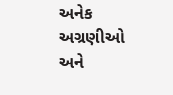અનેક અગ્રણીઓ અને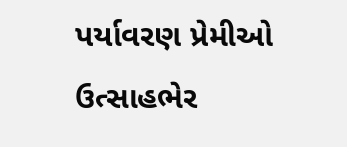પર્યાવરણ પ્રેમીઓ ઉત્સાહભેર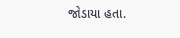જોડાયા હતા.